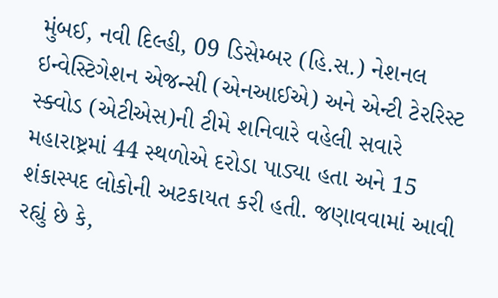મુંબઈ, નવી દિલ્હી, 09 ડિસેમ્બર (હિ.સ.) નેશનલ ઇન્વેસ્ટિગેશન એજન્સી (એનઆઈએ) અને એન્ટી ટેરરિસ્ટ સ્ક્વોડ (એટીએસ)ની ટીમે શનિવારે વહેલી સવારે મહારાષ્ટ્રમાં 44 સ્થળોએ દરોડા પાડ્યા હતા અને 15 શંકાસ્પદ લોકોની અટકાયત કરી હતી. જણાવવામાં આવી રહ્યું છે કે,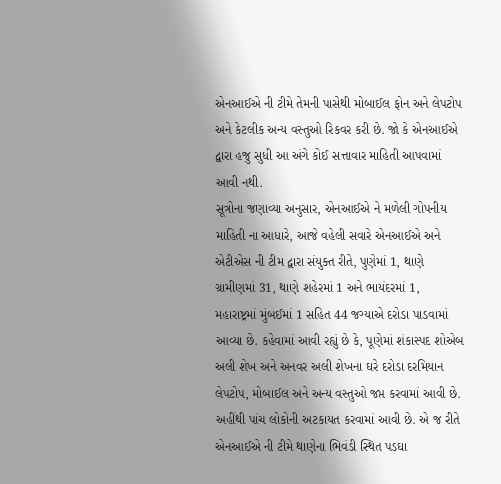એનઆઈએ ની ટીમે તેમની પાસેથી મોબાઈલ ફોન અને લેપટોપ અને કેટલીક અન્ય વસ્તુઓ રિકવર કરી છે. જો કે એનઆઈએ દ્વારા હજુ સુધી આ અંગે કોઈ સત્તાવાર માહિતી આપવામાં આવી નથી.
સૂત્રોના જણાવ્યા અનુસાર, એનઆઈએ ને મળેલી ગોપનીય માહિતી ના આધારે, આજે વહેલી સવારે એનઆઈએ અને એટીએસ ની ટીમ દ્વારા સંયુક્ત રીતે, પુણેમાં 1, થાણે ગ્રામીણમાં 31, થાણે શહેરમાં 1 અને ભાયંદરમાં 1, મહારાષ્ટ્રમાં મુંબઈમાં 1 સહિત 44 જગ્યાએ દરોડા પાડવામાં આવ્યા છે. કહેવામાં આવી રહ્યું છે કે, પૂણેમાં શંકાસ્પદ શોએબ અલી શેખ અને અનવર અલી શેખના ઘરે દરોડા દરમિયાન લેપટોપ, મોબાઈલ અને અન્ય વસ્તુઓ જપ્ત કરવામાં આવી છે. અહીંથી પાંચ લોકોની અટકાયત કરવામાં આવી છે. એ જ રીતે એનઆઈએ ની ટીમે થાણેના ભિવંડી સ્થિત પડઘા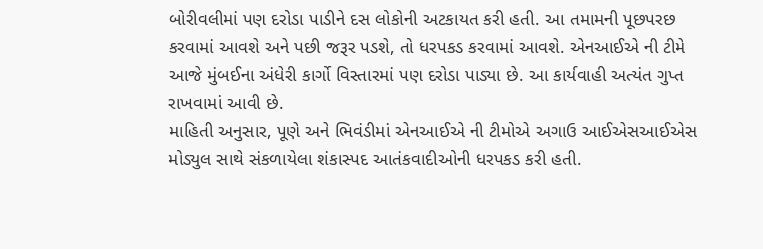બોરીવલીમાં પણ દરોડા પાડીને દસ લોકોની અટકાયત કરી હતી. આ તમામની પૂછપરછ કરવામાં આવશે અને પછી જરૂર પડશે, તો ધરપકડ કરવામાં આવશે. એનઆઈએ ની ટીમે આજે મુંબઈના અંધેરી કાર્ગો વિસ્તારમાં પણ દરોડા પાડ્યા છે. આ કાર્યવાહી અત્યંત ગુપ્ત રાખવામાં આવી છે.
માહિતી અનુસાર, પૂણે અને ભિવંડીમાં એનઆઈએ ની ટીમોએ અગાઉ આઈએસઆઈએસ મોડ્યુલ સાથે સંકળાયેલા શંકાસ્પદ આતંકવાદીઓની ધરપકડ કરી હતી.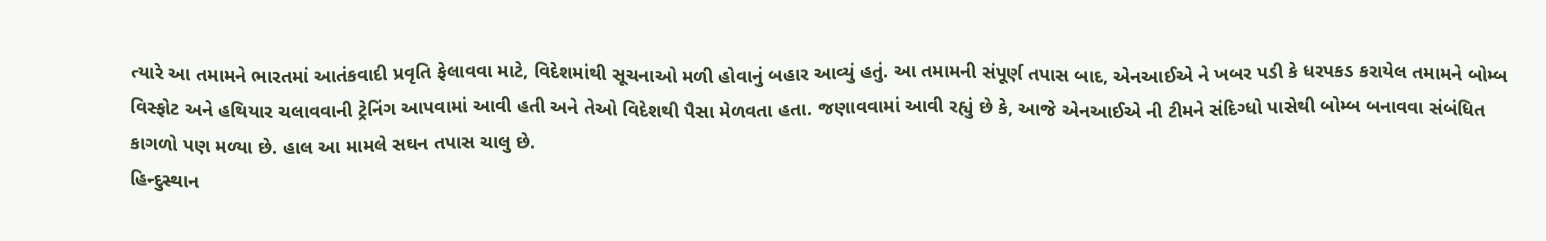ત્યારે આ તમામને ભારતમાં આતંકવાદી પ્રવૃતિ ફેલાવવા માટે, વિદેશમાંથી સૂચનાઓ મળી હોવાનું બહાર આવ્યું હતું. આ તમામની સંપૂર્ણ તપાસ બાદ, એનઆઈએ ને ખબર પડી કે ધરપકડ કરાયેલ તમામને બોમ્બ વિસ્ફોટ અને હથિયાર ચલાવવાની ટ્રેનિંગ આપવામાં આવી હતી અને તેઓ વિદેશથી પૈસા મેળવતા હતા. જણાવવામાં આવી રહ્યું છે કે, આજે એનઆઈએ ની ટીમને સંદિગ્ધો પાસેથી બોમ્બ બનાવવા સંબંધિત કાગળો પણ મળ્યા છે. હાલ આ મામલે સઘન તપાસ ચાલુ છે.
હિન્દુસ્થાન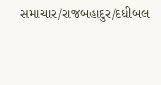સમાચાર/રાજબહાદુર/દધીબલ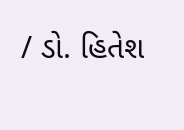/ ડો. હિતેશ